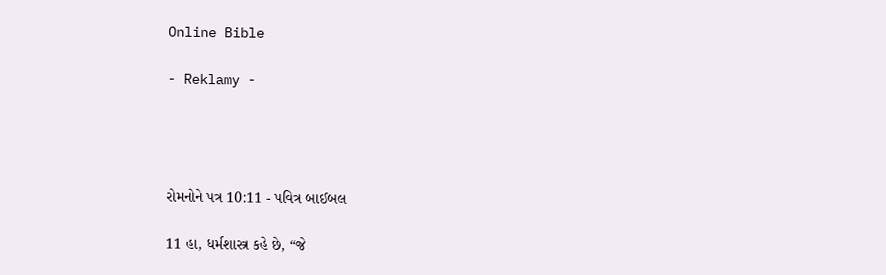Online Bible

- Reklamy -




રોમનોને પત્ર 10:11 - પવિત્ર બાઈબલ

11 હા, ધર્મશાસ્ત્ર કહે છે, “જે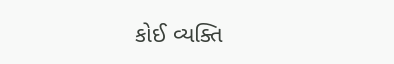કોઈ વ્યક્તિ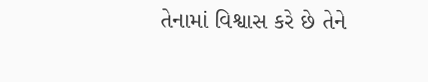તેનામાં વિશ્વાસ કરે છે તેને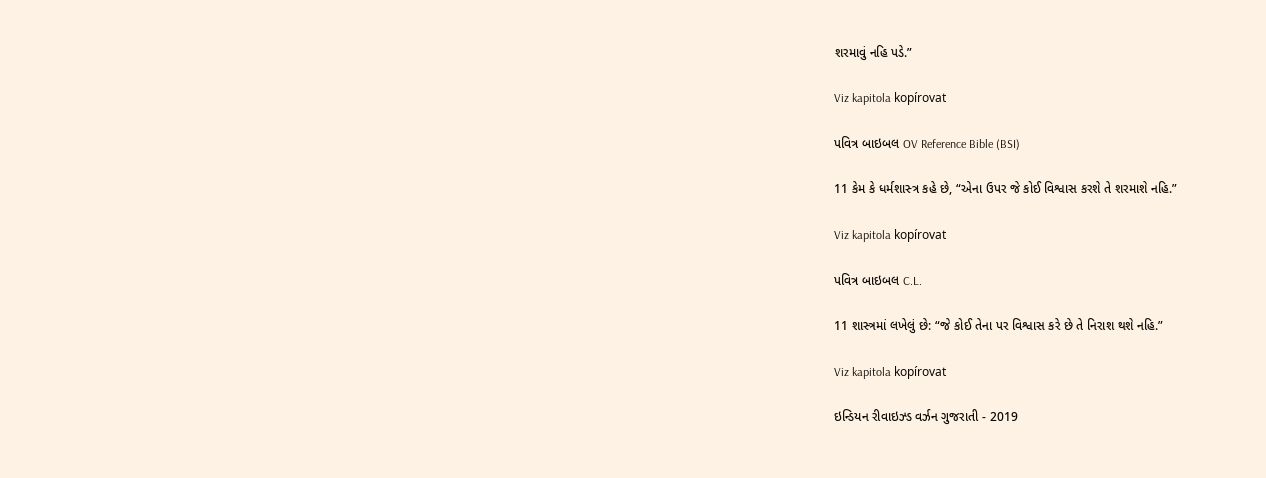શરમાવું નહિ પડે.”

Viz kapitola kopírovat

પવિત્ર બાઇબલ OV Reference Bible (BSI)

11 કેમ કે ધર્મશાસ્‍ત્ર કહે છે, “એના ઉપર જે કોઈ વિશ્વાસ કરશે તે શરમાશે નહિ.”

Viz kapitola kopírovat

પવિત્ર બાઇબલ C.L.

11 શાસ્ત્રમાં લખેલું છે: “જે કોઈ તેના પર વિશ્વાસ કરે છે તે નિરાશ થશે નહિ.”

Viz kapitola kopírovat

ઇન્ડિયન રીવાઇઝ્ડ વર્ઝન ગુજરાતી - 2019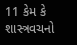11 કેમ કે શાસ્ત્રવચનો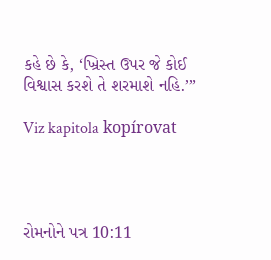કહે છે કે, ‘ખ્રિસ્ત ઉપર જે કોઈ વિશ્વાસ કરશે તે શરમાશે નહિ.’”

Viz kapitola kopírovat




રોમનોને પત્ર 10:11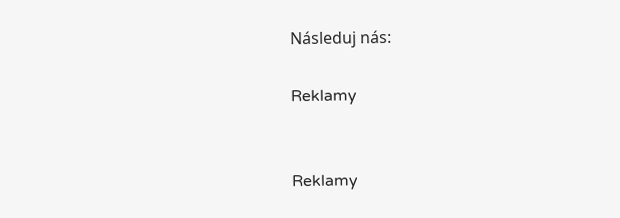Následuj nás:

Reklamy


Reklamy